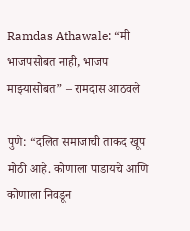Ramdas Athawale: “मी भाजपसोबत नाही, भाजप माझ्यासोबत” – रामदास आठवले

पुणे: “दलित समाजाची ताकद खूप मोठी आहे. कोणाला पाडायचे आणि कोणाला निवडून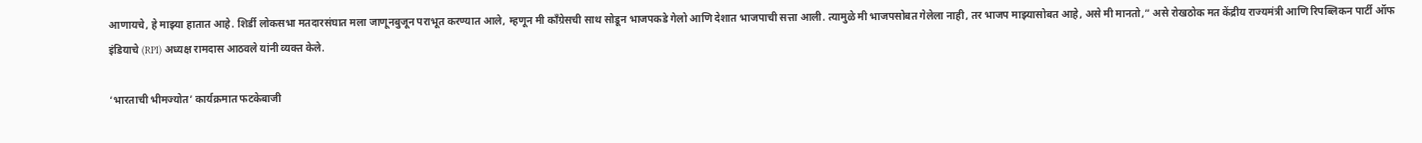आणायचे, हे माझ्या हातात आहे. शिर्डी लोकसभा मतदारसंघात मला जाणूनबुजून पराभूत करण्यात आले, म्हणून मी काँग्रेसची साथ सोडून भाजपकडे गेलो आणि देशात भाजपाची सत्ता आली. त्यामुळे मी भाजपसोबत गेलेला नाही, तर भाजप माझ्यासोबत आहे, असे मी मानतो,” असे रोखठोक मत केंद्रीय राज्यमंत्री आणि रिपब्लिकन पार्टी ऑफ इंडियाचे (RPI) अध्यक्ष रामदास आठवले यांनी व्यक्त केले.

‘भारताची भीमज्योत’ कार्यक्रमात फटकेबाजी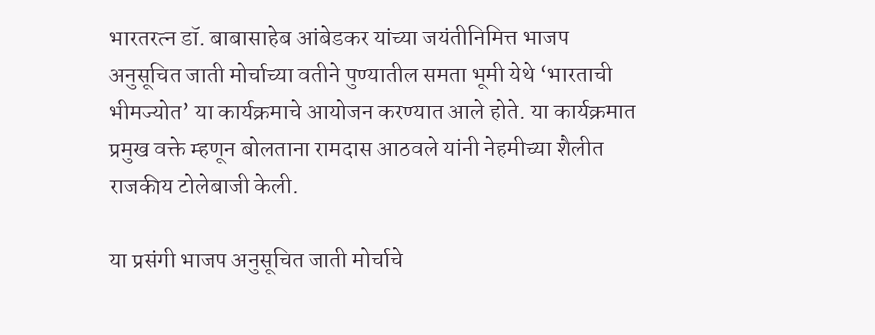भारतरत्न डॉ. बाबासाहेब आंबेडकर यांच्या जयंतीनिमित्त भाजप अनुसूचित जाती मोर्चाच्या वतीने पुण्यातील समता भूमी येथे ‘भारताची भीमज्योत’ या कार्यक्रमाचे आयोजन करण्यात आले होते. या कार्यक्रमात प्रमुख वक्ते म्हणून बोलताना रामदास आठवले यांनी नेहमीच्या शैलीत राजकीय टोलेबाजी केली.

या प्रसंगी भाजप अनुसूचित जाती मोर्चाचे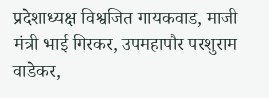प्रदेशाध्यक्ष विश्वजित गायकवाड, माजी मंत्री भाई गिरकर, उपमहापौर परशुराम वाडेकर,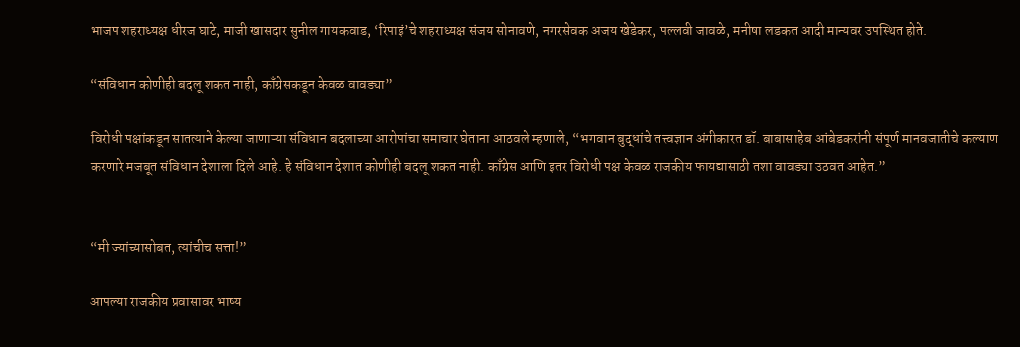भाजप शहराध्यक्ष धीरज घाटे, माजी खासदार सुनील गायकवाड, ‘रिपाइं’चे शहराध्यक्ष संजय सोनावणे, नगरसेवक अजय खेडेकर, पल्लवी जावळे, मनीषा लडकत आदी मान्यवर उपस्थित होते.

“संविधान कोणीही बदलू शकत नाही, काँग्रेसकडून केवळ वावड्या”

विरोधी पक्षांकडून सातत्याने केल्या जाणाऱ्या संविधान बदलाच्या आरोपांचा समाचार घेताना आठवले म्हणाले, “भगवान बुद्धांचे तत्त्वज्ञान अंगीकारत डॉ. बाबासाहेब आंबेडकरांनी संपूर्ण मानवजातीचे कल्याण करणारे मजबूत संविधान देशाला दिले आहे. हे संविधान देशात कोणीही बदलू शकत नाही. काँग्रेस आणि इतर विरोधी पक्ष केवळ राजकीय फायद्यासाठी तशा वावड्या उठवत आहेत.”


“मी ज्यांच्यासोबत, त्यांचीच सत्ता!”

आपल्या राजकीय प्रवासावर भाष्य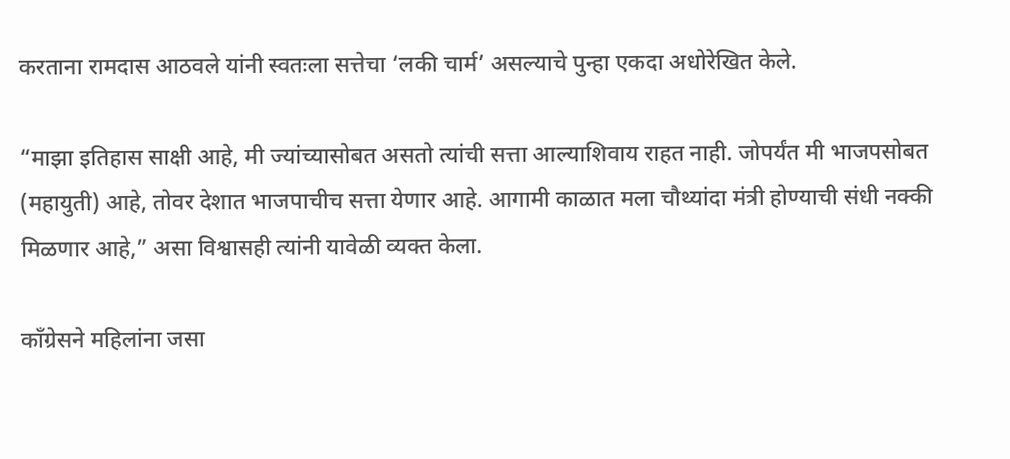करताना रामदास आठवले यांनी स्वतःला सत्तेचा ‘लकी चार्म’ असल्याचे पुन्हा एकदा अधोरेखित केले.

“माझा इतिहास साक्षी आहे, मी ज्यांच्यासोबत असतो त्यांची सत्ता आल्याशिवाय राहत नाही. जोपर्यंत मी भाजपसोबत (महायुती) आहे, तोवर देशात भाजपाचीच सत्ता येणार आहे. आगामी काळात मला चौथ्यांदा मंत्री होण्याची संधी नक्की मिळणार आहे,” असा विश्वासही त्यांनी यावेळी व्यक्त केला.

काँग्रेसने महिलांना जसा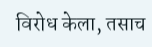विरोध केला, तसाच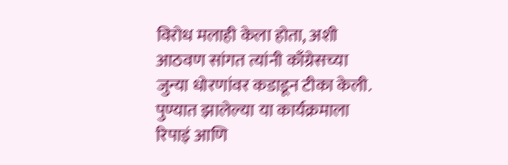विरोध मलाही केला होता, अशी आठवण सांगत त्यांनी काँग्रेसच्या जुन्या धोरणांवर कडाडून टीका केली. पुण्यात झालेल्या या कार्यक्रमाला रिपाइं आणि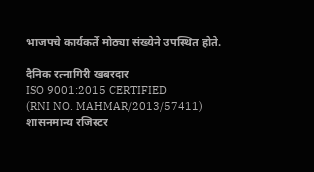भाजपचे कार्यकर्ते मोठ्या संख्येने उपस्थित होते.

दैनिक रत्नागिरी खबरदार
ISO 9001:2015 CERTIFIED
(RNI NO. MAHMAR/2013/57411)
शासनमान्य रजिस्टर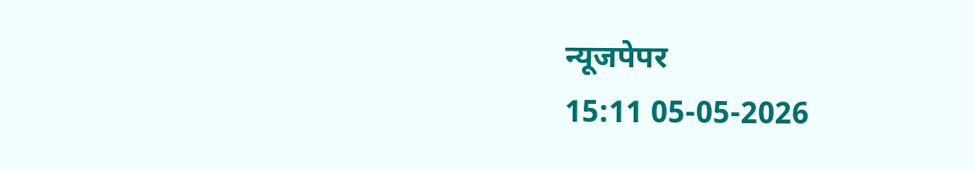न्यूजपेपर
15:11 05-05-2026